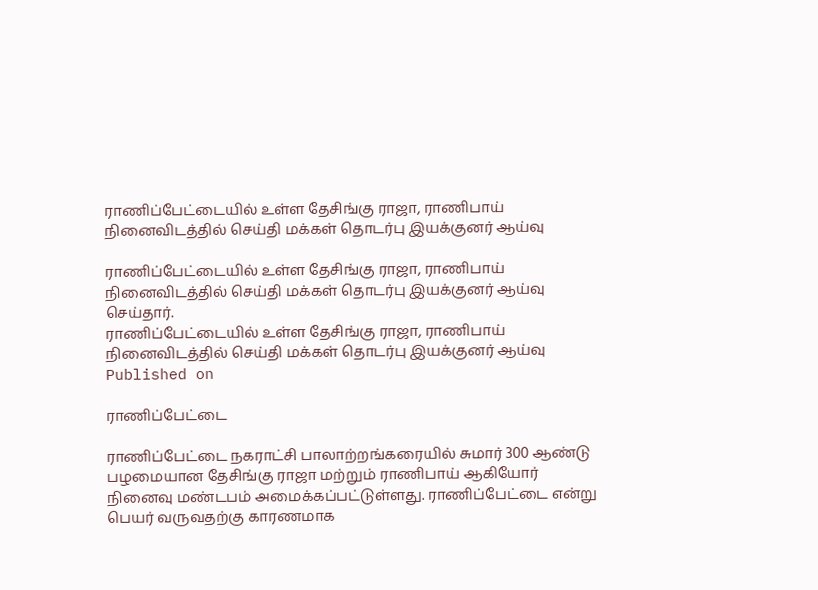ராணிப்பேட்டையில் உள்ள தேசிங்கு ராஜா, ராணிபாய் நினைவிடத்தில் செய்தி மக்கள் தொடர்பு இயக்குனர் ஆய்வு

ராணிப்பேட்டையில் உள்ள தேசிங்கு ராஜா, ராணிபாய் நினைவிடத்தில் செய்தி மக்கள் தொடர்பு இயக்குனர் ஆய்வு செய்தார்.
ராணிப்பேட்டையில் உள்ள தேசிங்கு ராஜா, ராணிபாய் நினைவிடத்தில் செய்தி மக்கள் தொடர்பு இயக்குனர் ஆய்வு
Published on

ராணிப்பேட்டை

ராணிப்பேட்டை நகராட்சி பாலாற்றங்கரையில் சுமார் 300 ஆண்டு பழமையான தேசிங்கு ராஜா மற்றும் ராணிபாய் ஆகியோர் நினைவு மண்டபம் அமைக்கப்பட்டுள்ளது. ராணிப்பேட்டை என்று பெயர் வருவதற்கு காரணமாக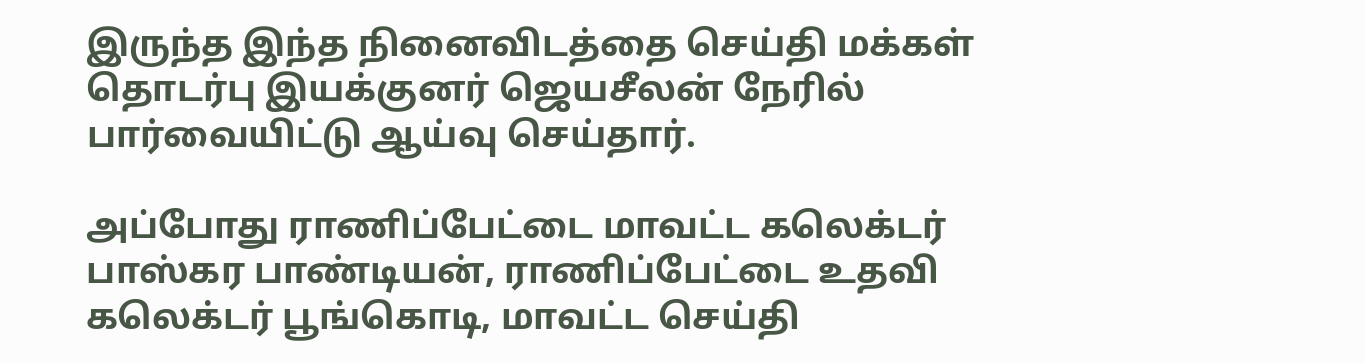இருந்த இந்த நினைவிடத்தை செய்தி மக்கள் தொடர்பு இயக்குனர் ஜெயசீலன் நேரில் பார்வையிட்டு ஆய்வு செய்தார்.

அப்போது ராணிப்பேட்டை மாவட்ட கலெக்டர் பாஸ்கர பாண்டியன், ராணிப்பேட்டை உதவி கலெக்டர் பூங்கொடி, மாவட்ட செய்தி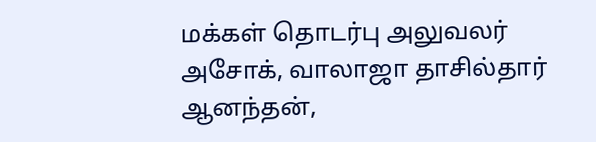மக்கள் தொடர்பு அலுவலர் அசோக், வாலாஜா தாசில்தார் ஆனந்தன்,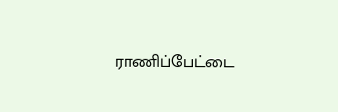ராணிப்பேட்டை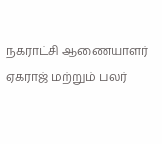நகராட்சி ஆணையாளர் ஏகராஜ் மற்றும் பலர்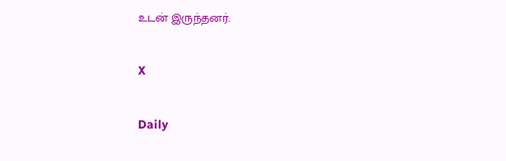உடன் இருந்தனர்.

X

Daily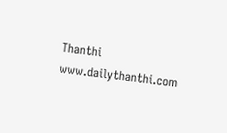Thanthi
www.dailythanthi.com